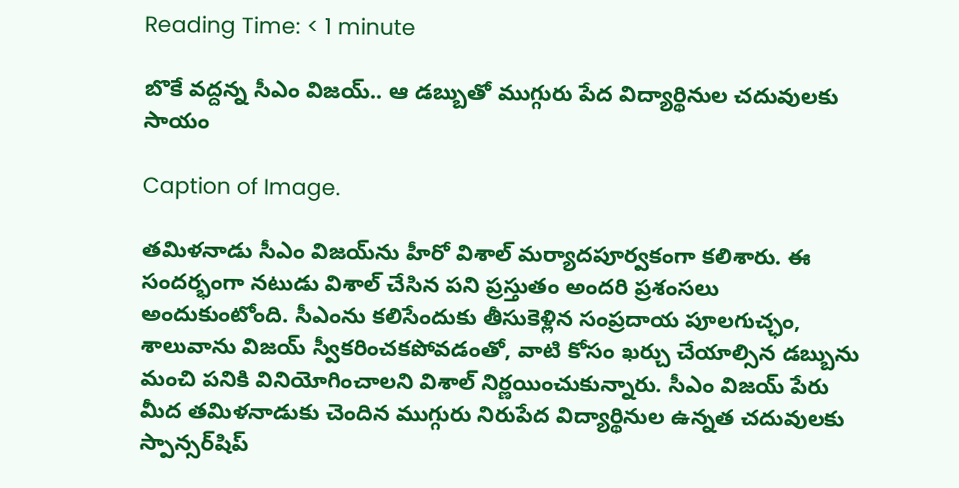Reading Time: < 1 minute

బొకే వద్దన్న సీఎం విజయ్.. ఆ డబ్బుతో ముగ్గురు పేద విద్యార్థినుల చదువులకు సాయం

Caption of Image.

తమిళనాడు సీఎం విజయ్‌ను హీరో విశాల్ మర్యాదపూర్వకంగా కలిశారు. ఈ సందర్భంగా నటుడు విశాల్ చేసిన పని ప్రస్తుతం అందరి ప్రశంసలు అందుకుంటోంది. సీఎంను కలిసేందుకు తీసుకెళ్లిన సంప్రదాయ పూలగుచ్ఛం, శాలువాను విజయ్ స్వీకరించకపోవడంతో, వాటి కోసం ఖర్చు చేయాల్సిన డబ్బును మంచి పనికి వినియోగించాలని విశాల్ నిర్ణయించుకున్నారు. సీఎం విజయ్ పేరు మీద తమిళనాడుకు చెందిన ముగ్గురు నిరుపేద విద్యార్థినుల ఉన్నత చదువులకు స్పాన్సర్‌షిప్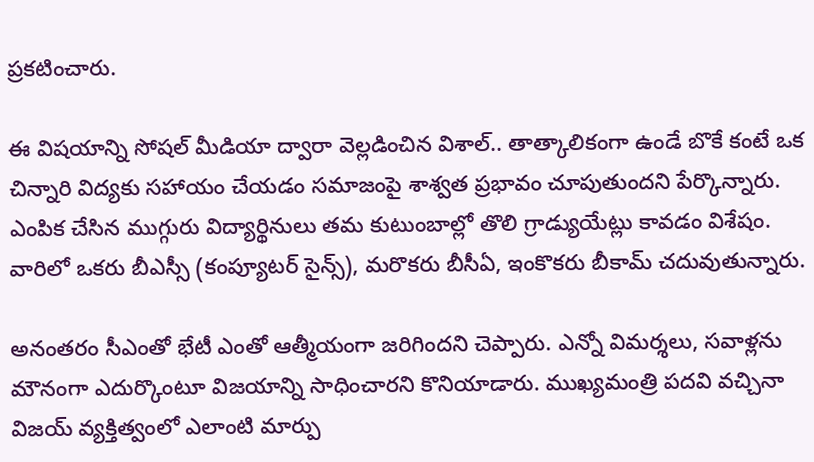ప్రకటించారు.

ఈ విషయాన్ని సోషల్ మీడియా ద్వారా వెల్లడించిన విశాల్.. తాత్కాలికంగా ఉండే బొకే కంటే ఒక చిన్నారి విద్యకు సహాయం చేయడం సమాజంపై శాశ్వత ప్రభావం చూపుతుందని పేర్కొన్నారు. ఎంపిక చేసిన ముగ్గురు విద్యార్థినులు తమ కుటుంబాల్లో తొలి గ్రాడ్యుయేట్లు కావడం విశేషం. వారిలో ఒకరు బీఎస్సీ (కంప్యూటర్ సైన్స్), మరొకరు బీసీఏ, ఇంకొకరు బీకామ్ చదువుతున్నారు.

అనంతరం సీఎంతో భేటీ ఎంతో ఆత్మీయంగా జరిగిందని చెప్పారు. ఎన్నో విమర్శలు, సవాళ్లను మౌనంగా ఎదుర్కొంటూ విజయాన్ని సాధించారని కొనియాడారు. ముఖ్యమంత్రి పదవి వచ్చినా విజయ్‌ వ్యక్తిత్వంలో ఎలాంటి మార్పు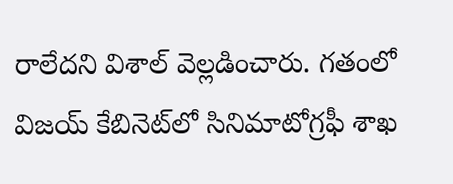రాలేదని విశాల్‌ వెల్లడించారు. గతంలో విజయ్ కేబినెట్‌లో సినిమాటోగ్రఫీ శాఖ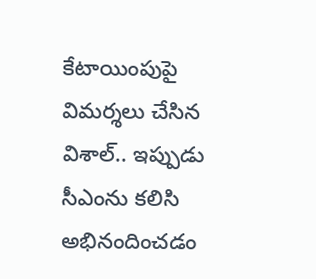కేటాయింపుపై విమర్శలు చేసిన విశాల్.. ఇప్పుడు సీఎంను కలిసి అభినందించడం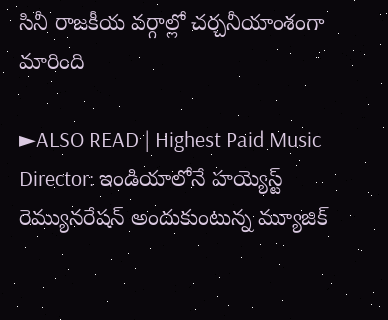సినీ రాజకీయ వర్గాల్లో చర్చనీయాంశంగా మారింది

►ALSO READ | Highest Paid Music Director: ఇండియాలోనే హయ్యెస్ట్ రెమ్యునరేషన్ అందుకుంటున్న మ్యూజిక్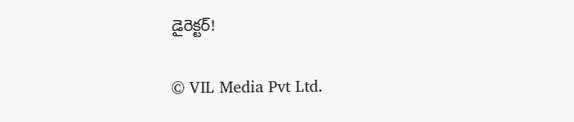డైరెక్ట‌ర్!

© VIL Media Pvt Ltd.